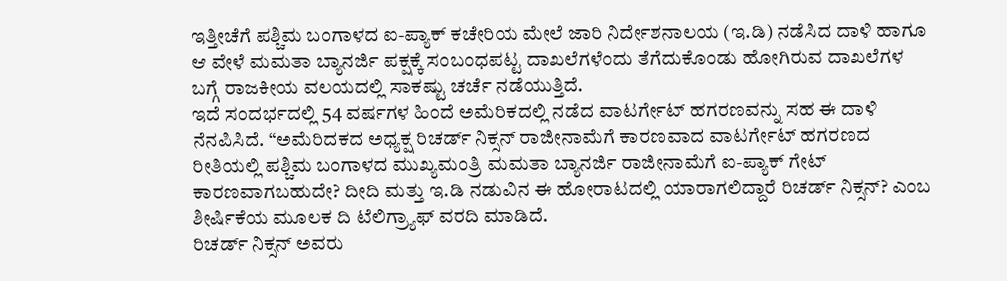ಇತ್ತೀಚೆಗೆ ಪಶ್ಚಿಮ ಬಂಗಾಳದ ಐ-ಪ್ಯಾಕ್ ಕಚೇರಿಯ ಮೇಲೆ ಜಾರಿ ನಿರ್ದೇಶನಾಲಯ (ಇ.ಡಿ) ನಡೆಸಿದ ದಾಳಿ ಹಾಗೂ ಆ ವೇಳೆ ಮಮತಾ ಬ್ಯಾನರ್ಜಿ ಪಕ್ಷಕ್ಕೆ ಸಂಬಂಧಪಟ್ಟ ದಾಖಲೆಗಳೆಂದು ತೆಗೆದುಕೊಂಡು ಹೋಗಿರುವ ದಾಖಲೆಗಳ ಬಗ್ಗೆ ರಾಜಕೀಯ ವಲಯದಲ್ಲಿ ಸಾಕಷ್ಟು ಚರ್ಚೆ ನಡೆಯುತ್ತಿದೆ.
ಇದೆ ಸಂದರ್ಭದಲ್ಲಿ 54 ವರ್ಷಗಳ ಹಿಂದೆ ಅಮೆರಿಕದಲ್ಲಿ ನಡೆದ ವಾಟರ್ಗೇಟ್ ಹಗರಣವನ್ನು ಸಹ ಈ ದಾಳಿ ನೆನಪಿಸಿದೆ. “ಅಮೆರಿದಕದ ಅಧ್ಯಕ್ಷ ರಿಚರ್ಡ್ ನಿಕ್ಸನ್ ರಾಜೀನಾಮೆಗೆ ಕಾರಣವಾದ ವಾಟರ್ಗೇಟ್ ಹಗರಣದ ರೀತಿಯಲ್ಲಿ ಪಶ್ಚಿಮ ಬಂಗಾಳದ ಮುಖ್ಯಮಂತ್ರಿ ಮಮತಾ ಬ್ಯಾನರ್ಜಿ ರಾಜೀನಾಮೆಗೆ ಐ-ಪ್ಯಾಕ್ ಗೇಟ್ ಕಾರಣವಾಗಬಹುದೇ? ದೀದಿ ಮತ್ತು ಇ.ಡಿ ನಡುವಿನ ಈ ಹೋರಾಟದಲ್ಲಿ ಯಾರಾಗಲಿದ್ದಾರೆ ರಿಚರ್ಡ್ ನಿಕ್ಸನ್? ಎಂಬ ಶೀರ್ಷಿಕೆಯ ಮೂಲಕ ದಿ ಟೆಲಿಗ್ರ್ಯಾಫ್ ವರದಿ ಮಾಡಿದೆ.
ರಿಚರ್ಡ್ ನಿಕ್ಸನ್ ಅವರು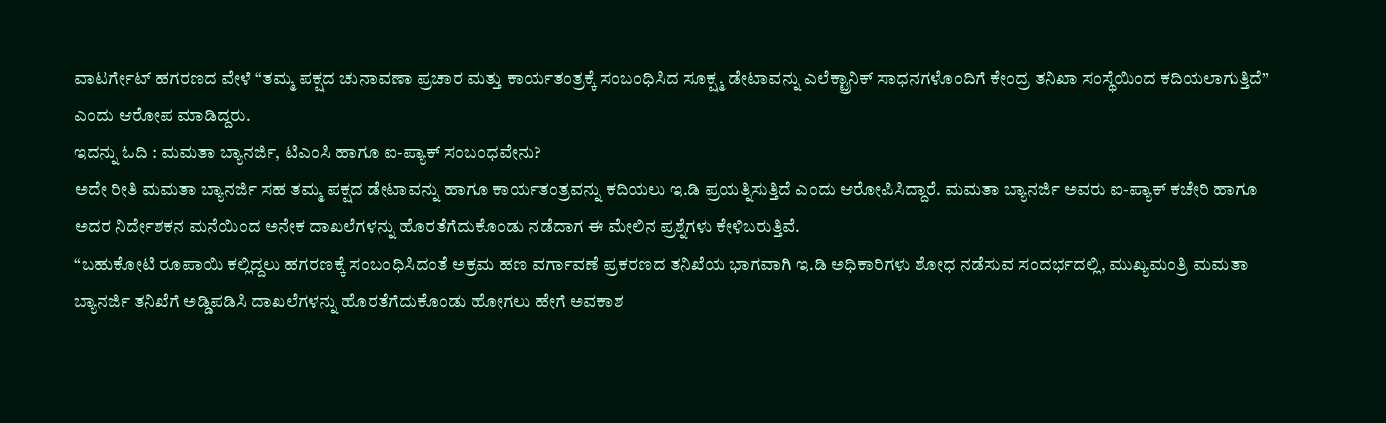ವಾಟರ್ಗೇಟ್ ಹಗರಣದ ವೇಳೆ “ತಮ್ಮ ಪಕ್ಷದ ಚುನಾವಣಾ ಪ್ರಚಾರ ಮತ್ತು ಕಾರ್ಯತಂತ್ರಕ್ಕೆ ಸಂಬಂಧಿಸಿದ ಸೂಕ್ಷ್ಮ ಡೇಟಾವನ್ನು ಎಲೆಕ್ಟ್ರಾನಿಕ್ ಸಾಧನಗಳೊಂದಿಗೆ ಕೇಂದ್ರ ತನಿಖಾ ಸಂಸ್ಥೆಯಿಂದ ಕದಿಯಲಾಗುತ್ತಿದೆ” ಎಂದು ಆರೋಪ ಮಾಡಿದ್ದರು.
ಇದನ್ನು ಓದಿ : ಮಮತಾ ಬ್ಯಾನರ್ಜಿ, ಟಿಎಂಸಿ ಹಾಗೂ ಐ-ಪ್ಯಾಕ್ ಸಂಬಂಧವೇನು?
ಅದೇ ರೀತಿ ಮಮತಾ ಬ್ಯಾನರ್ಜಿ ಸಹ ತಮ್ಮ ಪಕ್ಷದ ಡೇಟಾವನ್ನು ಹಾಗೂ ಕಾರ್ಯತಂತ್ರವನ್ನು ಕದಿಯಲು ಇ.ಡಿ ಪ್ರಯತ್ನಿಸುತ್ತಿದೆ ಎಂದು ಆರೋಪಿಸಿದ್ದಾರೆ. ಮಮತಾ ಬ್ಯಾನರ್ಜಿ ಅವರು ಐ-ಪ್ಯಾಕ್ ಕಚೇರಿ ಹಾಗೂ ಅದರ ನಿರ್ದೇಶಕನ ಮನೆಯಿಂದ ಅನೇಕ ದಾಖಲೆಗಳನ್ನು ಹೊರತೆಗೆದುಕೊಂಡು ನಡೆದಾಗ ಈ ಮೇಲಿನ ಪ್ರಶ್ನೆಗಳು ಕೇಳಿಬರುತ್ತಿವೆ.
“ಬಹುಕೋಟಿ ರೂಪಾಯಿ ಕಲ್ಲಿದ್ದಲು ಹಗರಣಕ್ಕೆ ಸಂಬಂಧಿಸಿದಂತೆ ಅಕ್ರಮ ಹಣ ವರ್ಗಾವಣೆ ಪ್ರಕರಣದ ತನಿಖೆಯ ಭಾಗವಾಗಿ ಇ.ಡಿ ಅಧಿಕಾರಿಗಳು ಶೋಧ ನಡೆಸುವ ಸಂದರ್ಭದಲ್ಲಿ, ಮುಖ್ಯಮಂತ್ರಿ ಮಮತಾ ಬ್ಯಾನರ್ಜಿ ತನಿಖೆಗೆ ಅಡ್ಡಿಪಡಿಸಿ ದಾಖಲೆಗಳನ್ನು ಹೊರತೆಗೆದುಕೊಂಡು ಹೋಗಲು ಹೇಗೆ ಅವಕಾಶ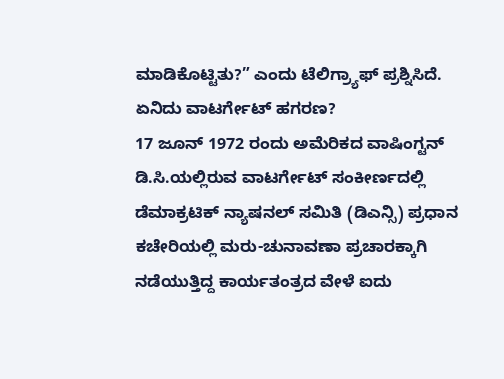ಮಾಡಿಕೊಟ್ಟಿತು?” ಎಂದು ಟೆಲಿಗ್ರ್ಯಾಫ್ ಪ್ರಶ್ನಿಸಿದೆ.
ಏನಿದು ವಾಟರ್ಗೇಟ್ ಹಗರಣ?
17 ಜೂನ್ 1972 ರಂದು ಅಮೆರಿಕದ ವಾಷಿಂಗ್ಟನ್ ಡಿ.ಸಿ.ಯಲ್ಲಿರುವ ವಾಟರ್ಗೇಟ್ ಸಂಕೀರ್ಣದಲ್ಲಿ ಡೆಮಾಕ್ರಟಿಕ್ ನ್ಯಾಷನಲ್ ಸಮಿತಿ (ಡಿಎನ್ಸಿ) ಪ್ರಧಾನ ಕಚೇರಿಯಲ್ಲಿ ಮರು-ಚುನಾವಣಾ ಪ್ರಚಾರಕ್ಕಾಗಿ ನಡೆಯುತ್ತಿದ್ದ ಕಾರ್ಯತಂತ್ರದ ವೇಳೆ ಐದು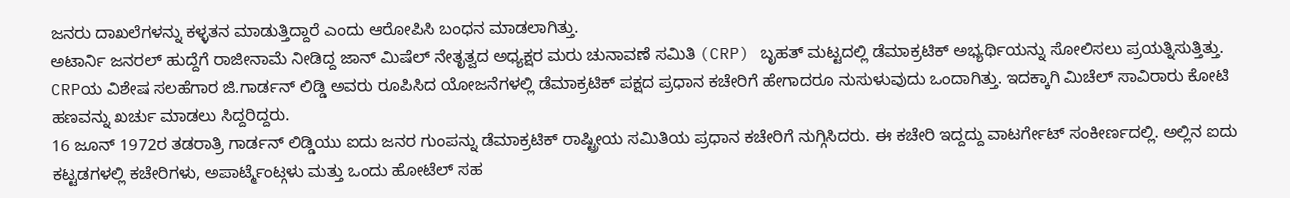ಜನರು ದಾಖಲೆಗಳನ್ನು ಕಳ್ಳತನ ಮಾಡುತ್ತಿದ್ದಾರೆ ಎಂದು ಆರೋಪಿಸಿ ಬಂಧನ ಮಾಡಲಾಗಿತ್ತು.
ಅಟಾರ್ನಿ ಜನರಲ್ ಹುದ್ದೆಗೆ ರಾಜೀನಾಮೆ ನೀಡಿದ್ದ ಜಾನ್ ಮಿಷೆಲ್ ನೇತೃತ್ವದ ಅಧ್ಯಕ್ಷರ ಮರು ಚುನಾವಣೆ ಸಮಿತಿ (CRP) ಬೃಹತ್ ಮಟ್ಟದಲ್ಲಿ ಡೆಮಾಕ್ರಟಿಕ್ ಅಭ್ಯರ್ಥಿಯನ್ನು ಸೋಲಿಸಲು ಪ್ರಯತ್ನಿಸುತ್ತಿತ್ತು. CRPಯ ವಿಶೇಷ ಸಲಹೆಗಾರ ಜಿ.ಗಾರ್ಡನ್ ಲಿಡ್ಡಿ ಅವರು ರೂಪಿಸಿದ ಯೋಜನೆಗಳಲ್ಲಿ ಡೆಮಾಕ್ರಟಿಕ್ ಪಕ್ಷದ ಪ್ರಧಾನ ಕಚೇರಿಗೆ ಹೇಗಾದರೂ ನುಸುಳುವುದು ಒಂದಾಗಿತ್ತು. ಇದಕ್ಕಾಗಿ ಮಿಚೆಲ್ ಸಾವಿರಾರು ಕೋಟಿ ಹಣವನ್ನು ಖರ್ಚು ಮಾಡಲು ಸಿದ್ದರಿದ್ದರು.
16 ಜೂನ್ 1972ರ ತಡರಾತ್ರಿ ಗಾರ್ಡನ್ ಲಿಡ್ಡಿಯು ಐದು ಜನರ ಗುಂಪನ್ನು ಡೆಮಾಕ್ರಟಿಕ್ ರಾಷ್ಟ್ರೀಯ ಸಮಿತಿಯ ಪ್ರಧಾನ ಕಚೇರಿಗೆ ನುಗ್ಗಿಸಿದರು. ಈ ಕಚೇರಿ ಇದ್ದದ್ದು ವಾಟರ್ಗೇಟ್ ಸಂಕೀರ್ಣದಲ್ಲಿ. ಅಲ್ಲಿನ ಐದು ಕಟ್ಟಡಗಳಲ್ಲಿ ಕಚೇರಿಗಳು, ಅಪಾರ್ಟ್ಮೆಂಟ್ಗಳು ಮತ್ತು ಒಂದು ಹೋಟೆಲ್ ಸಹ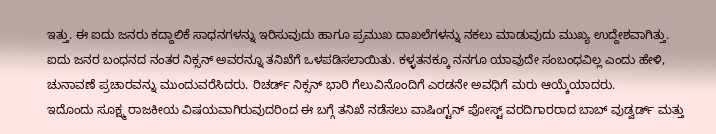ಇತ್ತು. ಈ ಐದು ಜನರು ಕದ್ದಾಲಿಕೆ ಸಾಧನಗಳನ್ನು ಇರಿಸುವುದು ಹಾಗೂ ಪ್ರಮುಖ ದಾಖಲೆಗಳನ್ನು ನಕಲು ಮಾಡುವುದು ಮುಖ್ಯ ಉದ್ದೇಶವಾಗಿತ್ತು.
ಐದು ಜನರ ಬಂಧನದ ನಂತರ ನಿಕ್ಸನ್ ಅವರನ್ನೂ ತನಿಖೆಗೆ ಒಳಪಡಿಸಲಾಯಿತು. ಕಳ್ಳತನಕ್ಕೂ ನನಗೂ ಯಾವುದೇ ಸಂಬಂಧವಿಲ್ಲ ಎಂದು ಹೇಳಿ, ಚುನಾವಣೆ ಪ್ರಚಾರವನ್ನು ಮುಂದುವರೆಸಿದರು. ರಿಚರ್ಡ್ ನಿಕ್ಸನ್ ಭಾರಿ ಗೆಲುವಿನೊಂದಿಗೆ ಎರಡನೇ ಅವಧಿಗೆ ಮರು ಆಯ್ಕೆಯಾದರು.
ಇದೊಂದು ಸೂಕ್ಷ್ಮ ರಾಜಕೀಯ ವಿಷಯವಾಗಿರುವುದರಿಂದ ಈ ಬಗ್ಗೆ ತನಿಖೆ ನಡೆಸಲು ವಾಷಿಂಗ್ಟನ್ ಪೋಸ್ಟ್ ವರದಿಗಾರರಾದ ಬಾಬ್ ವುಡ್ವರ್ಡ್ ಮತ್ತು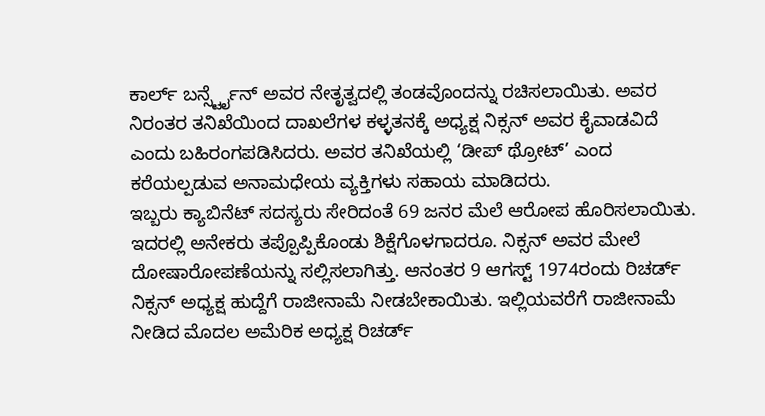ಕಾರ್ಲ್ ಬರ್ನ್ಸ್ಟೈನ್ ಅವರ ನೇತೃತ್ವದಲ್ಲಿ ತಂಡವೊಂದನ್ನು ರಚಿಸಲಾಯಿತು. ಅವರ ನಿರಂತರ ತನಿಖೆಯಿಂದ ದಾಖಲೆಗಳ ಕಳ್ಳತನಕ್ಕೆ ಅಧ್ಯಕ್ಷ ನಿಕ್ಸನ್ ಅವರ ಕೈವಾಡವಿದೆ ಎಂದು ಬಹಿರಂಗಪಡಿಸಿದರು. ಅವರ ತನಿಖೆಯಲ್ಲಿ ‘ಡೀಪ್ ಥ್ರೋಟ್’ ಎಂದ ಕರೆಯಲ್ಪಡುವ ಅನಾಮಧೇಯ ವ್ಯಕ್ತಿಗಳು ಸಹಾಯ ಮಾಡಿದರು.
ಇಬ್ಬರು ಕ್ಯಾಬಿನೆಟ್ ಸದಸ್ಯರು ಸೇರಿದಂತೆ 69 ಜನರ ಮೆಲೆ ಆರೋಪ ಹೊರಿಸಲಾಯಿತು. ಇದರಲ್ಲಿ ಅನೇಕರು ತಪ್ಪೊಪ್ಪಿಕೊಂಡು ಶಿಕ್ಷೆಗೊಳಗಾದರೂ. ನಿಕ್ಸನ್ ಅವರ ಮೇಲೆ ದೋಷಾರೋಪಣೆಯನ್ನು ಸಲ್ಲಿಸಲಾಗಿತ್ತು. ಆನಂತರ 9 ಆಗಸ್ಟ್ 1974ರಂದು ರಿಚರ್ಡ್ ನಿಕ್ಸನ್ ಅಧ್ಯಕ್ಷ ಹುದ್ದೆಗೆ ರಾಜೀನಾಮೆ ನೀಡಬೇಕಾಯಿತು. ಇಲ್ಲಿಯವರೆಗೆ ರಾಜೀನಾಮೆ ನೀಡಿದ ಮೊದಲ ಅಮೆರಿಕ ಅಧ್ಯಕ್ಷ ರಿಚರ್ಡ್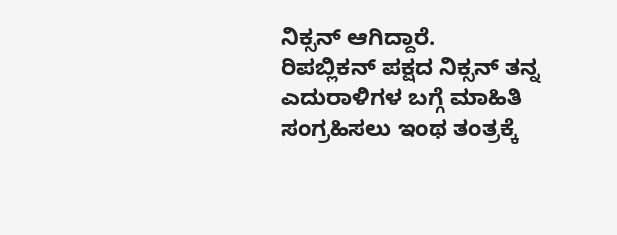ನಿಕ್ಸನ್ ಆಗಿದ್ದಾರೆ.
ರಿಪಬ್ಲಿಕನ್ ಪಕ್ಷದ ನಿಕ್ಸನ್ ತನ್ನ ಎದುರಾಳಿಗಳ ಬಗ್ಗೆ ಮಾಹಿತಿ ಸಂಗ್ರಹಿಸಲು ಇಂಥ ತಂತ್ರಕ್ಕೆ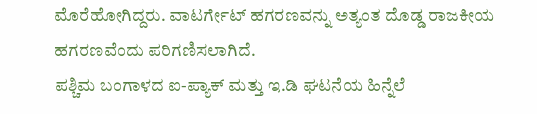ಮೊರೆಹೋಗಿದ್ದರು. ವಾಟರ್ಗೇಟ್ ಹಗರಣವನ್ನು ಅತ್ಯಂತ ದೊಡ್ಡ ರಾಜಕೀಯ ಹಗರಣವೆಂದು ಪರಿಗಣಿಸಲಾಗಿದೆ.
ಪಶ್ಚಿಮ ಬಂಗಾಳದ ಐ-ಪ್ಯಾಕ್ ಮತ್ತು ಇ.ಡಿ ಘಟನೆಯ ಹಿನ್ನೆಲೆ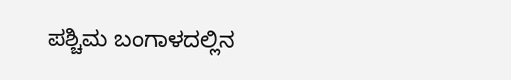ಪಶ್ಚಿಮ ಬಂಗಾಳದಲ್ಲಿನ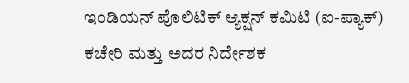ಇಂಡಿಯನ್ ಪೊಲಿಟಿಕ್ ಆ್ಯಕ್ಷನ್ ಕಮಿಟಿ (ಐ-ಪ್ಯಾಕ್) ಕಚೇರಿ ಮತ್ತು ಅದರ ನಿರ್ದೇಶಕ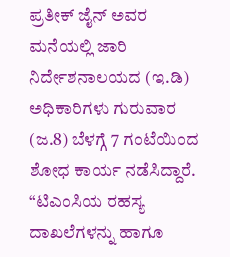ಪ್ರತೀಕ್ ಜೈನ್ ಅವರ ಮನೆಯಲ್ಲಿ ಜಾರಿ ನಿರ್ದೇಶನಾಲಯದ (ಇ.ಡಿ) ಅಧಿಕಾರಿಗಳು ಗುರುವಾರ (ಜ.8) ಬೆಳಗ್ಗೆ 7 ಗಂಟೆಯಿಂದ ಶೋಧ ಕಾರ್ಯ ನಡೆಸಿದ್ದಾರೆ.
“ಟಿಎಂಸಿಯ ರಹಸ್ಯ ದಾಖಲೆಗಳನ್ನು ಹಾಗೂ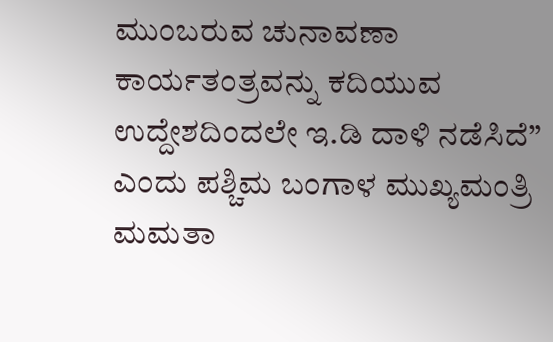ಮುಂಬರುವ ಚುನಾವಣಾ ಕಾರ್ಯತಂತ್ರವನ್ನು ಕದಿಯುವ ಉದ್ದೇಶದಿಂದಲೇ ಇ.ಡಿ ದಾಳಿ ನಡೆಸಿದೆ” ಎಂದು ಪಶ್ಚಿಮ ಬಂಗಾಳ ಮುಖ್ಯಮಂತ್ರಿ ಮಮತಾ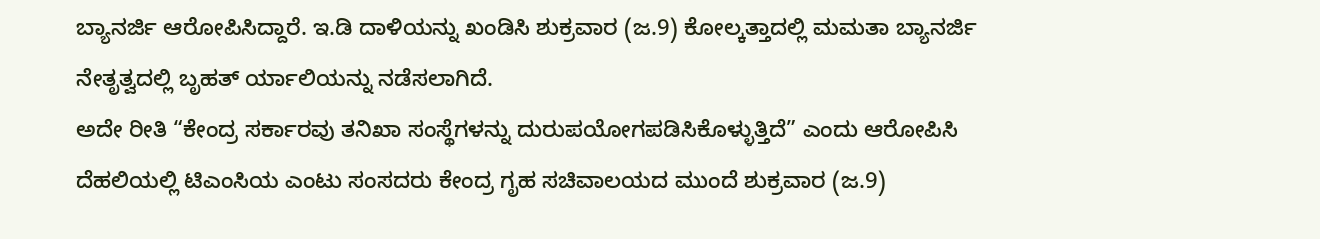ಬ್ಯಾನರ್ಜಿ ಆರೋಪಿಸಿದ್ದಾರೆ. ಇ.ಡಿ ದಾಳಿಯನ್ನು ಖಂಡಿಸಿ ಶುಕ್ರವಾರ (ಜ.9) ಕೋಲ್ಕತ್ತಾದಲ್ಲಿ ಮಮತಾ ಬ್ಯಾನರ್ಜಿ ನೇತೃತ್ವದಲ್ಲಿ ಬೃಹತ್ ರ್ಯಾಲಿಯನ್ನು ನಡೆಸಲಾಗಿದೆ.
ಅದೇ ರೀತಿ “ಕೇಂದ್ರ ಸರ್ಕಾರವು ತನಿಖಾ ಸಂಸ್ಥೆಗಳನ್ನು ದುರುಪಯೋಗಪಡಿಸಿಕೊಳ್ಳುತ್ತಿದೆ” ಎಂದು ಆರೋಪಿಸಿ ದೆಹಲಿಯಲ್ಲಿ ಟಿಎಂಸಿಯ ಎಂಟು ಸಂಸದರು ಕೇಂದ್ರ ಗೃಹ ಸಚಿವಾಲಯದ ಮುಂದೆ ಶುಕ್ರವಾರ (ಜ.9)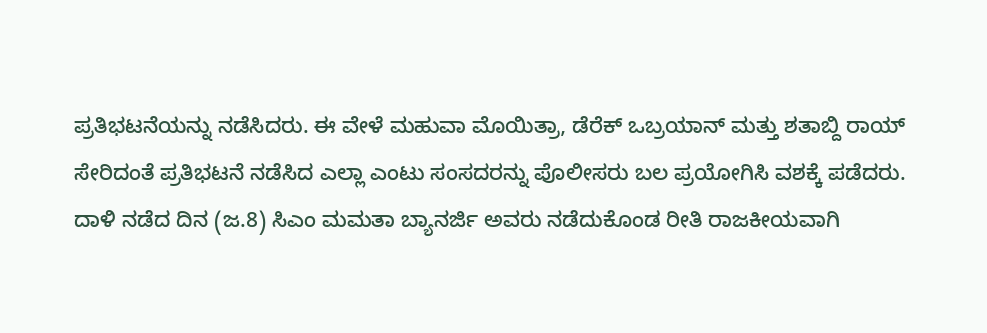ಪ್ರತಿಭಟನೆಯನ್ನು ನಡೆಸಿದರು. ಈ ವೇಳೆ ಮಹುವಾ ಮೊಯಿತ್ರಾ, ಡೆರೆಕ್ ಒಬ್ರಯಾನ್ ಮತ್ತು ಶತಾಬ್ದಿ ರಾಯ್ ಸೇರಿದಂತೆ ಪ್ರತಿಭಟನೆ ನಡೆಸಿದ ಎಲ್ಲಾ ಎಂಟು ಸಂಸದರನ್ನು ಪೊಲೀಸರು ಬಲ ಪ್ರಯೋಗಿಸಿ ವಶಕ್ಕೆ ಪಡೆದರು.
ದಾಳಿ ನಡೆದ ದಿನ (ಜ.8) ಸಿಎಂ ಮಮತಾ ಬ್ಯಾನರ್ಜಿ ಅವರು ನಡೆದುಕೊಂಡ ರೀತಿ ರಾಜಕೀಯವಾಗಿ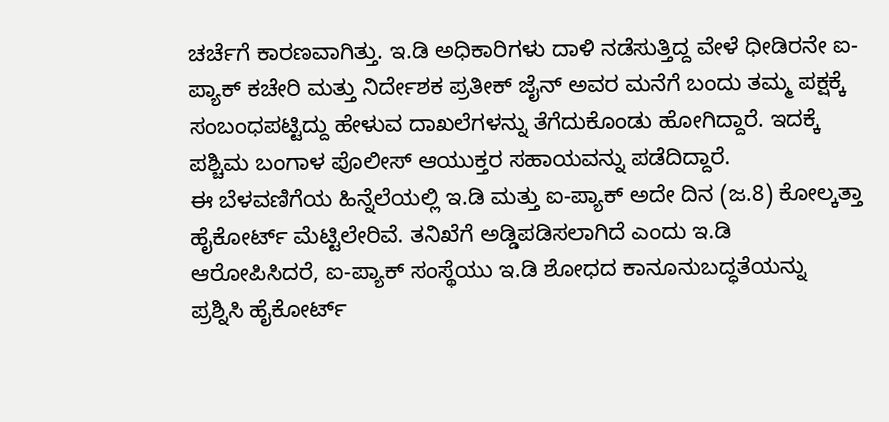ಚರ್ಚೆಗೆ ಕಾರಣವಾಗಿತ್ತು. ಇ.ಡಿ ಅಧಿಕಾರಿಗಳು ದಾಳಿ ನಡೆಸುತ್ತಿದ್ದ ವೇಳೆ ಧೀಡಿರನೇ ಐ-ಪ್ಯಾಕ್ ಕಚೇರಿ ಮತ್ತು ನಿರ್ದೇಶಕ ಪ್ರತೀಕ್ ಜೈನ್ ಅವರ ಮನೆಗೆ ಬಂದು ತಮ್ಮ ಪಕ್ಷಕ್ಕೆ ಸಂಬಂಧಪಟ್ಟಿದ್ದು ಹೇಳುವ ದಾಖಲೆಗಳನ್ನು ತೆಗೆದುಕೊಂಡು ಹೋಗಿದ್ದಾರೆ. ಇದಕ್ಕೆ ಪಶ್ಚಿಮ ಬಂಗಾಳ ಪೊಲೀಸ್ ಆಯುಕ್ತರ ಸಹಾಯವನ್ನು ಪಡೆದಿದ್ದಾರೆ.
ಈ ಬೆಳವಣಿಗೆಯ ಹಿನ್ನೆಲೆಯಲ್ಲಿ ಇ.ಡಿ ಮತ್ತು ಐ-ಪ್ಯಾಕ್ ಅದೇ ದಿನ (ಜ.8) ಕೋಲ್ಕತ್ತಾ ಹೈಕೋರ್ಟ್ ಮೆಟ್ಟಿಲೇರಿವೆ. ತನಿಖೆಗೆ ಅಡ್ಡಿಪಡಿಸಲಾಗಿದೆ ಎಂದು ಇ.ಡಿ ಆರೋಪಿಸಿದರೆ, ಐ-ಪ್ಯಾಕ್ ಸಂಸ್ಥೆಯು ಇ.ಡಿ ಶೋಧದ ಕಾನೂನುಬದ್ಧತೆಯನ್ನು ಪ್ರಶ್ನಿಸಿ ಹೈಕೋರ್ಟ್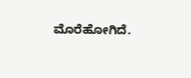ಮೊರೆಹೋಗಿದೆ.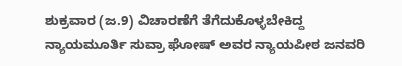ಶುಕ್ರವಾರ (ಜ.9) ವಿಚಾರಣೆಗೆ ತೆಗೆದುಕೊಳ್ಳಬೇಕಿದ್ದ ನ್ಯಾಯಮೂರ್ತಿ ಸುವ್ರಾ ಘೋಷ್ ಅವರ ನ್ಯಾಯಪೀಠ ಜನವರಿ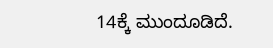14ಕ್ಕೆ ಮುಂದೂಡಿದೆ.